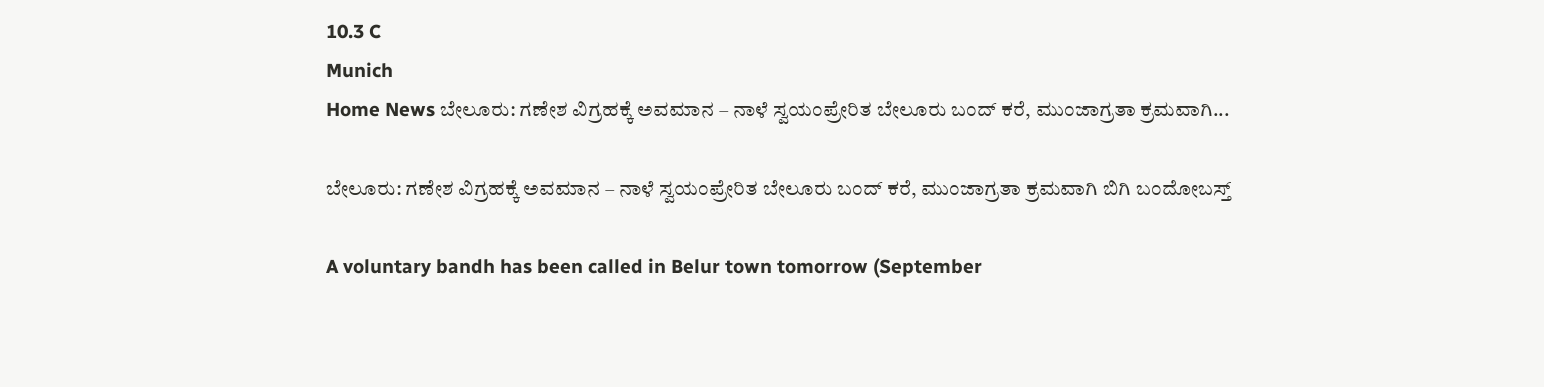10.3 C
Munich
Home News ಬೇಲೂರು: ಗಣೇಶ ವಿಗ್ರಹಕ್ಕೆ ಅವಮಾನ – ನಾಳೆ ಸ್ವಯಂಪ್ರೇರಿತ ಬೇಲೂರು ಬಂದ್ ಕರೆ, ಮುಂಜಾಗ್ರತಾ ಕ್ರಮವಾಗಿ...

ಬೇಲೂರು: ಗಣೇಶ ವಿಗ್ರಹಕ್ಕೆ ಅವಮಾನ – ನಾಳೆ ಸ್ವಯಂಪ್ರೇರಿತ ಬೇಲೂರು ಬಂದ್ ಕರೆ, ಮುಂಜಾಗ್ರತಾ ಕ್ರಮವಾಗಿ ಬಿಗಿ ಬಂದೋಬಸ್ತ್

A voluntary bandh has been called in Belur town tomorrow (September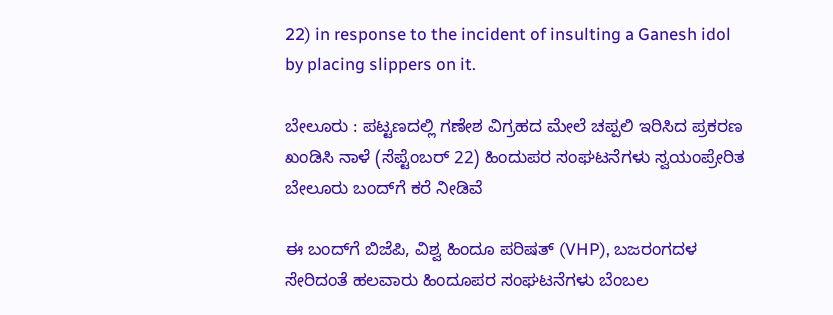22) in response to the incident of insulting a Ganesh idol by placing slippers on it.

ಬೇಲೂರು : ಪಟ್ಟಣದಲ್ಲಿ ಗಣೇಶ ವಿಗ್ರಹದ ಮೇಲೆ ಚಪ್ಪಲಿ ಇರಿಸಿದ ಪ್ರಕರಣ ಖಂಡಿಸಿ ನಾಳೆ (ಸೆಪ್ಟೆಂಬರ್ 22) ಹಿಂದುಪರ ಸಂಘಟನೆಗಳು ಸ್ವಯಂಪ್ರೇರಿತ ಬೇಲೂರು ಬಂದ್‌ಗೆ ಕರೆ ನೀಡಿವೆ

ಈ ಬಂದ್‌ಗೆ ಬಿಜೆಪಿ, ವಿಶ್ವ ಹಿಂದೂ ಪರಿಷತ್ (VHP), ಬಜರಂಗದಳ ಸೇರಿದಂತೆ ಹಲವಾರು ಹಿಂದೂಪರ ಸಂಘಟನೆಗಳು ಬೆಂಬಲ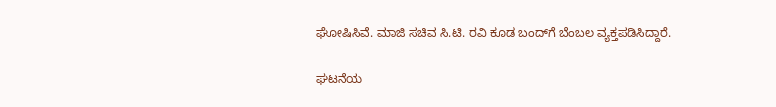ಘೋಷಿಸಿವೆ. ಮಾಜಿ ಸಚಿವ ಸಿ.ಟಿ. ರವಿ ಕೂಡ ಬಂದ್‌ಗೆ ಬೆಂಬಲ ವ್ಯಕ್ತಪಡಿಸಿದ್ದಾರೆ.

ಘಟನೆಯ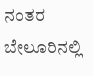ನಂತರ ಬೇಲೂರಿನಲ್ಲಿ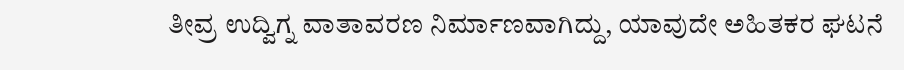ತೀವ್ರ ಉದ್ವಿಗ್ನ ವಾತಾವರಣ ನಿರ್ಮಾಣವಾಗಿದ್ದು, ಯಾವುದೇ ಅಹಿತಕರ ಘಟನೆ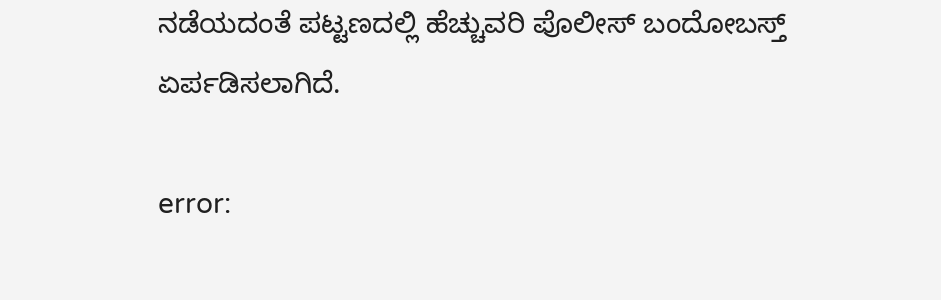ನಡೆಯದಂತೆ ಪಟ್ಟಣದಲ್ಲಿ ಹೆಚ್ಚುವರಿ ಪೊಲೀಸ್ ಬಂದೋಬಸ್ತ್ ಏರ್ಪಡಿಸಲಾಗಿದೆ.

error: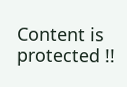Content is protected !!